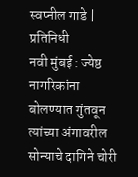स्वप्नील गाडे | प्रतिनिधी
नवी मुंबई : ज्येष्ठ नागरिकांना बोलण्यात गुंतवून त्यांच्या अंगावरील सोन्याचे दागिने चोरी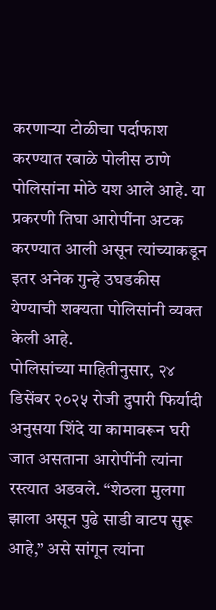करणाऱ्या टोळीचा पर्दाफाश करण्यात रबाळे पोलीस ठाणे पोलिसांना मोठे यश आले आहे. या प्रकरणी तिघा आरोपींना अटक करण्यात आली असून त्यांच्याकडून इतर अनेक गुन्हे उघडकीस येण्याची शक्यता पोलिसांनी व्यक्त केली आहे.
पोलिसांच्या माहितीनुसार, २४ डिसेंबर २०२५ रोजी दुपारी फिर्यादी अनुसया शिंदे या कामावरून घरी जात असताना आरोपींनी त्यांना रस्त्यात अडवले. “शेठला मुलगा झाला असून पुढे साडी वाटप सुरू आहे,” असे सांगून त्यांना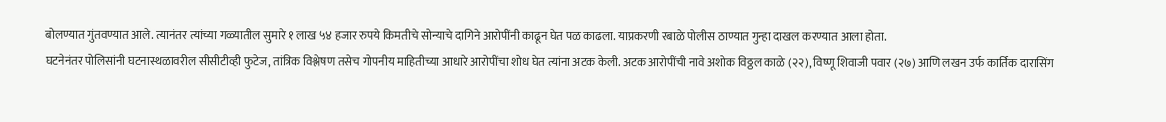बोलण्यात गुंतवण्यात आले. त्यानंतर त्यांच्या गळ्यातील सुमारे १ लाख ५४ हजार रुपये किमतीचे सोन्याचे दागिने आरोपींनी काढून घेत पळ काढला. याप्रकरणी रबाळे पोलीस ठाण्यात गुन्हा दाखल करण्यात आला होता.
घटनेनंतर पोलिसांनी घटनास्थळावरील सीसीटीव्ही फुटेज, तांत्रिक विश्लेषण तसेच गोपनीय माहितीच्या आधारे आरोपींचा शोध घेत त्यांना अटक केली. अटक आरोपींची नावे अशोक विठ्ठल काळे (२२), विष्णू शिवाजी पवार (२७) आणि लखन उर्फ कार्तिक दारासिंग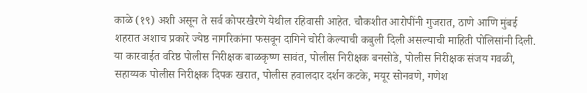काळे (१९) अशी असून ते सर्व कोपरखैरणे येथील रहिवासी आहेत. चौकशीत आरोपींनी गुजरात, ठाणे आणि मुंबई शहरात अशाच प्रकारे ज्येष्ठ नागरिकांना फसवून दागिने चोरी केल्याची कबुली दिली असल्याची माहिती पोलिसांनी दिली.
या कारवाईत वरिष्ठ पोलीस निरीक्षक बाळकृष्ण सावंत, पोलीस निरीक्षक बनसोडे, पोलीस निरीक्षक संजय गवळी, सहाय्यक पोलीस निरीक्षक दिपक खरात, पोलीस हवालदार दर्शन कटके, मयूर सोनवणे, गणेश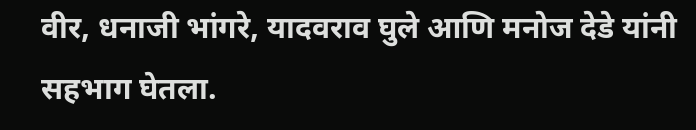वीर, धनाजी भांगरे, यादवराव घुले आणि मनोज देडे यांनी सहभाग घेतला.